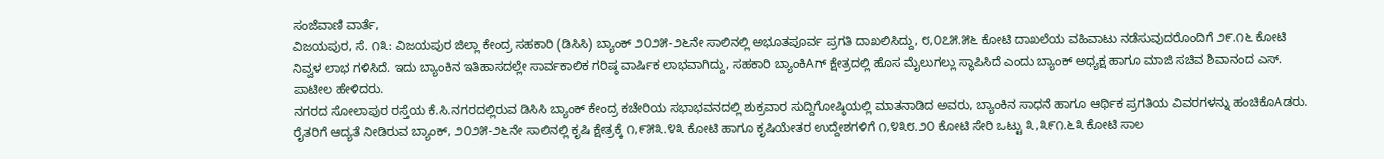ಸಂಜೆವಾಣಿ ವಾರ್ತೆ,
ವಿಜಯಪುರ, ಸೆ. ೧೩: ವಿಜಯಪುರ ಜಿಲ್ಲಾ ಕೇಂದ್ರ ಸಹಕಾರಿ (ಡಿಸಿಸಿ) ಬ್ಯಾಂಕ್ ೨೦೨೫-೨೬ನೇ ಸಾಲಿನಲ್ಲಿ ಅಭೂತಪೂರ್ವ ಪ್ರಗತಿ ದಾಖಲಿಸಿದ್ದು, ೮,೦೭೫.೫೬ ಕೋಟಿ ದಾಖಲೆಯ ವಹಿವಾಟು ನಡೆಸುವುದರೊಂದಿಗೆ ೨೯.೧೬ ಕೋಟಿ ನಿವ್ವಳ ಲಾಭ ಗಳಿಸಿದೆ. ಇದು ಬ್ಯಾಂಕಿನ ಇತಿಹಾಸದಲ್ಲೇ ಸಾರ್ವಕಾಲಿಕ ಗರಿಷ್ಠ ವಾರ್ಷಿಕ ಲಾಭವಾಗಿದ್ದು, ಸಹಕಾರಿ ಬ್ಯಾಂಕಿAಗ್ ಕ್ಷೇತ್ರದಲ್ಲಿ ಹೊಸ ಮೈಲುಗಲ್ಲು ಸ್ಥಾಪಿಸಿದೆ ಎಂದು ಬ್ಯಾಂಕ್ ಅಧ್ಯಕ್ಷ ಹಾಗೂ ಮಾಜಿ ಸಚಿವ ಶಿವಾನಂದ ಎಸ್. ಪಾಟೀಲ ಹೇಳಿದರು.
ನಗರದ ಸೋಲಾಪುರ ರಸ್ತೆಯ ಕೆ.ಸಿ.ನಗರದಲ್ಲಿರುವ ಡಿಸಿಸಿ ಬ್ಯಾಂಕ್ ಕೇಂದ್ರ ಕಚೇರಿಯ ಸಭಾಭವನದಲ್ಲಿ ಶುಕ್ರವಾರ ಸುದ್ದಿಗೋಷ್ಠಿಯಲ್ಲಿ ಮಾತನಾಡಿದ ಅವರು, ಬ್ಯಾಂಕಿನ ಸಾಧನೆ ಹಾಗೂ ಆರ್ಥಿಕ ಪ್ರಗತಿಯ ವಿವರಗಳನ್ನು ಹಂಚಿಕೊAಡರು.
ರೈತರಿಗೆ ಆದ್ಯತೆ ನೀಡಿರುವ ಬ್ಯಾಂಕ್, ೨೦೨೫-೨೬ನೇ ಸಾಲಿನಲ್ಲಿ ಕೃಷಿ ಕ್ಷೇತ್ರಕ್ಕೆ ೧,೯೫೩.೪೩ ಕೋಟಿ ಹಾಗೂ ಕೃಷಿಯೇತರ ಉದ್ದೇಶಗಳಿಗೆ ೧,೪೩೮.೨೦ ಕೋಟಿ ಸೇರಿ ಒಟ್ಟು ೩,೩೯೧.೬೩ ಕೋಟಿ ಸಾಲ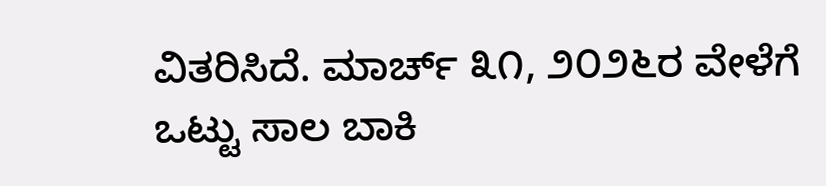ವಿತರಿಸಿದೆ. ಮಾರ್ಚ್ ೩೧, ೨೦೨೬ರ ವೇಳೆಗೆ ಒಟ್ಟು ಸಾಲ ಬಾಕಿ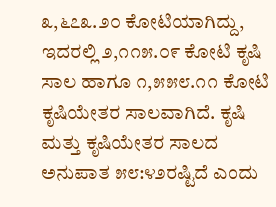೩,೬೭೩.೨೦ ಕೋಟಿಯಾಗಿದ್ದು, ಇದರಲ್ಲಿ ೨,೧೧೫.೦೯ ಕೋಟಿ ಕೃಷಿ ಸಾಲ ಹಾಗೂ ೧,೫೫೮.೧೧ ಕೋಟಿ ಕೃಷಿಯೇತರ ಸಾಲವಾಗಿದೆ. ಕೃಷಿ ಮತ್ತು ಕೃಷಿಯೇತರ ಸಾಲದ ಅನುಪಾತ ೫೮:೪೨ರಷ್ಟಿದೆ ಎಂದು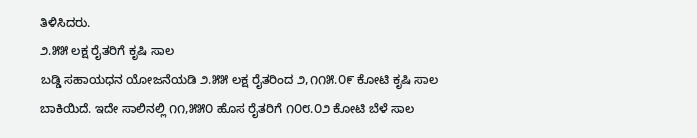ತಿಳಿಸಿದರು.
೨.೫೫ ಲಕ್ಷ ರೈತರಿಗೆ ಕೃಷಿ ಸಾಲ
ಬಡ್ಡಿ ಸಹಾಯಧನ ಯೋಜನೆಯಡಿ ೨.೫೫ ಲಕ್ಷ ರೈತರಿಂದ ೨,೧೧೫.೦೯ ಕೋಟಿ ಕೃಷಿ ಸಾಲ ಬಾಕಿಯಿದೆ. ಇದೇ ಸಾಲಿನಲ್ಲಿ ೧೧,೫೫೦ ಹೊಸ ರೈತರಿಗೆ ೧೦೮.೦೨ ಕೋಟಿ ಬೆಳೆ ಸಾಲ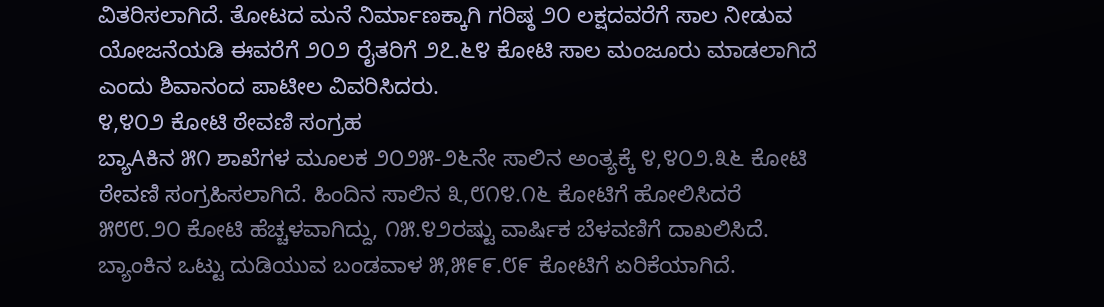ವಿತರಿಸಲಾಗಿದೆ. ತೋಟದ ಮನೆ ನಿರ್ಮಾಣಕ್ಕಾಗಿ ಗರಿಷ್ಠ ೨೦ ಲಕ್ಷದವರೆಗೆ ಸಾಲ ನೀಡುವ ಯೋಜನೆಯಡಿ ಈವರೆಗೆ ೨೦೨ ರೈತರಿಗೆ ೨೭.೬೪ ಕೋಟಿ ಸಾಲ ಮಂಜೂರು ಮಾಡಲಾಗಿದೆ ಎಂದು ಶಿವಾನಂದ ಪಾಟೀಲ ವಿವರಿಸಿದರು.
೪,೪೦೨ ಕೋಟಿ ಠೇವಣಿ ಸಂಗ್ರಹ
ಬ್ಯಾAಕಿನ ೫೧ ಶಾಖೆಗಳ ಮೂಲಕ ೨೦೨೫-೨೬ನೇ ಸಾಲಿನ ಅಂತ್ಯಕ್ಕೆ ೪,೪೦೨.೩೬ ಕೋಟಿ ಠೇವಣಿ ಸಂಗ್ರಹಿಸಲಾಗಿದೆ. ಹಿಂದಿನ ಸಾಲಿನ ೩,೮೧೪.೧೬ ಕೋಟಿಗೆ ಹೋಲಿಸಿದರೆ ೫೮೮.೨೦ ಕೋಟಿ ಹೆಚ್ಚಳವಾಗಿದ್ದು, ೧೫.೪೨ರಷ್ಟು ವಾರ್ಷಿಕ ಬೆಳವಣಿಗೆ ದಾಖಲಿಸಿದೆ.
ಬ್ಯಾಂಕಿನ ಒಟ್ಟು ದುಡಿಯುವ ಬಂಡವಾಳ ೫,೫೯೯.೮೯ ಕೋಟಿಗೆ ಏರಿಕೆಯಾಗಿದೆ.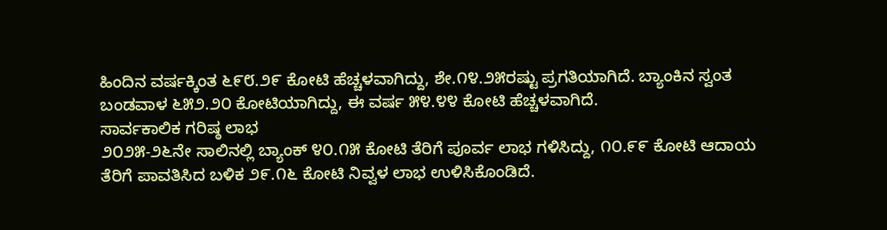ಹಿಂದಿನ ವರ್ಷಕ್ಕಿಂತ ೬೯೮.೨೯ ಕೋಟಿ ಹೆಚ್ಚಳವಾಗಿದ್ದು, ಶೇ.೧೪.೨೫ರಷ್ಟು ಪ್ರಗತಿಯಾಗಿದೆ. ಬ್ಯಾಂಕಿನ ಸ್ವಂತ ಬಂಡವಾಳ ೬೫೨.೨೦ ಕೋಟಿಯಾಗಿದ್ದು, ಈ ವರ್ಷ ೫೪.೪೪ ಕೋಟಿ ಹೆಚ್ಚಳವಾಗಿದೆ.
ಸಾರ್ವಕಾಲಿಕ ಗರಿಷ್ಠ ಲಾಭ
೨೦೨೫-೨೬ನೇ ಸಾಲಿನಲ್ಲಿ ಬ್ಯಾಂಕ್ ೪೦.೧೫ ಕೋಟಿ ತೆರಿಗೆ ಪೂರ್ವ ಲಾಭ ಗಳಿಸಿದ್ದು, ೧೦.೯೯ ಕೋಟಿ ಆದಾಯ ತೆರಿಗೆ ಪಾವತಿಸಿದ ಬಳಿಕ ೨೯.೧೬ ಕೋಟಿ ನಿವ್ವಳ ಲಾಭ ಉಳಿಸಿಕೊಂಡಿದೆ.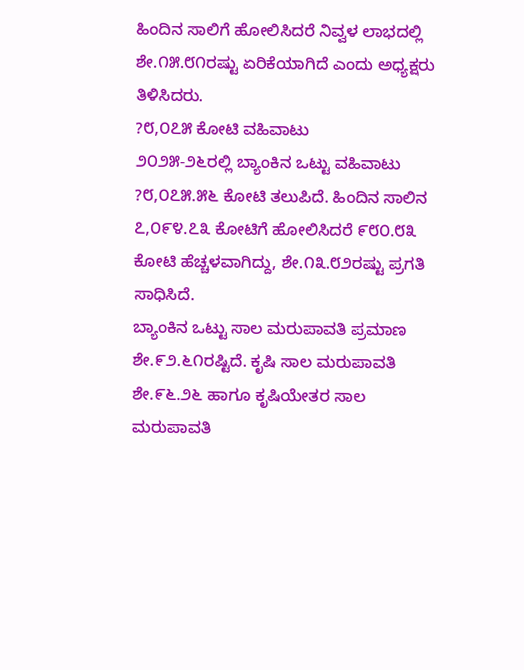ಹಿಂದಿನ ಸಾಲಿಗೆ ಹೋಲಿಸಿದರೆ ನಿವ್ವಳ ಲಾಭದಲ್ಲಿ ಶೇ.೧೫.೮೧ರಷ್ಟು ಏರಿಕೆಯಾಗಿದೆ ಎಂದು ಅಧ್ಯಕ್ಷರು ತಿಳಿಸಿದರು.
?೮,೦೭೫ ಕೋಟಿ ವಹಿವಾಟು
೨೦೨೫-೨೬ರಲ್ಲಿ ಬ್ಯಾಂಕಿನ ಒಟ್ಟು ವಹಿವಾಟು ?೮,೦೭೫.೫೬ ಕೋಟಿ ತಲುಪಿದೆ. ಹಿಂದಿನ ಸಾಲಿನ ೭,೦೯೪.೭೩ ಕೋಟಿಗೆ ಹೋಲಿಸಿದರೆ ೯೮೦.೮೩ ಕೋಟಿ ಹೆಚ್ಚಳವಾಗಿದ್ದು, ಶೇ.೧೩.೮೨ರಷ್ಟು ಪ್ರಗತಿ ಸಾಧಿಸಿದೆ.
ಬ್ಯಾಂಕಿನ ಒಟ್ಟು ಸಾಲ ಮರುಪಾವತಿ ಪ್ರಮಾಣ ಶೇ.೯೨.೬೧ರಷ್ಟಿದೆ. ಕೃಷಿ ಸಾಲ ಮರುಪಾವತಿ ಶೇ.೯೬.೨೬ ಹಾಗೂ ಕೃಷಿಯೇತರ ಸಾಲ ಮರುಪಾವತಿ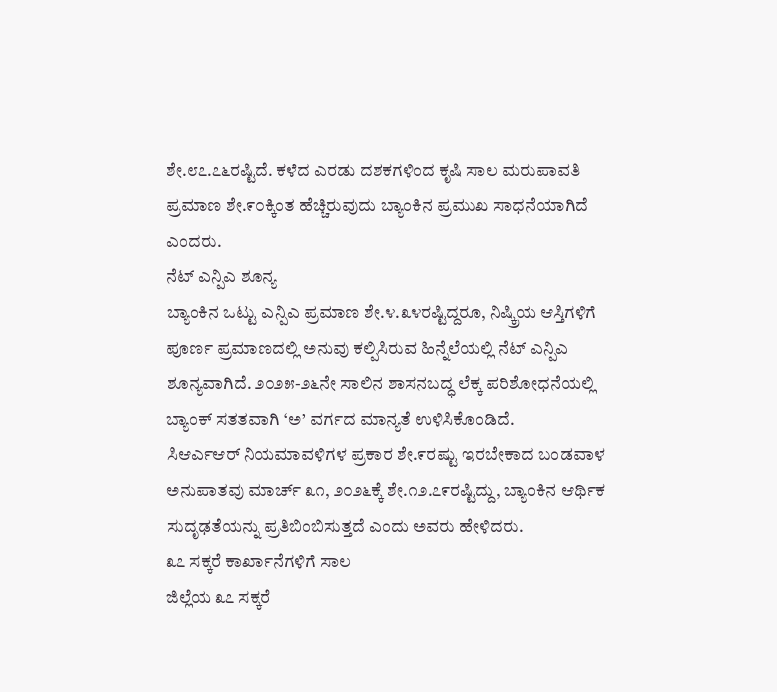ಶೇ.೮೭.೭೬ರಷ್ಟಿದೆ. ಕಳೆದ ಎರಡು ದಶಕಗಳಿಂದ ಕೃಷಿ ಸಾಲ ಮರುಪಾವತಿ ಪ್ರಮಾಣ ಶೇ.೯೦ಕ್ಕಿಂತ ಹೆಚ್ಚಿರುವುದು ಬ್ಯಾಂಕಿನ ಪ್ರಮುಖ ಸಾಧನೆಯಾಗಿದೆ ಎಂದರು.
ನೆಟ್ ಎನ್ಪಿಎ ಶೂನ್ಯ
ಬ್ಯಾಂಕಿನ ಒಟ್ಟು ಎನ್ಪಿಎ ಪ್ರಮಾಣ ಶೇ.೪.೩೪ರಷ್ಟಿದ್ದರೂ, ನಿಷ್ಕ್ರಿಯ ಆಸ್ತಿಗಳಿಗೆ ಪೂರ್ಣ ಪ್ರಮಾಣದಲ್ಲಿ ಅನುವು ಕಲ್ಪಿಸಿರುವ ಹಿನ್ನೆಲೆಯಲ್ಲಿ ನೆಟ್ ಎನ್ಪಿಎ ಶೂನ್ಯವಾಗಿದೆ. ೨೦೨೫-೨೬ನೇ ಸಾಲಿನ ಶಾಸನಬದ್ಧ ಲೆಕ್ಕ ಪರಿಶೋಧನೆಯಲ್ಲಿ ಬ್ಯಾಂಕ್ ಸತತವಾಗಿ ‘ಅ’ ವರ್ಗದ ಮಾನ್ಯತೆ ಉಳಿಸಿಕೊಂಡಿದೆ.
ಸಿಆರ್ಎಆರ್ ನಿಯಮಾವಳಿಗಳ ಪ್ರಕಾರ ಶೇ.೯ರಷ್ಟು ಇರಬೇಕಾದ ಬಂಡವಾಳ ಅನುಪಾತವು ಮಾರ್ಚ್ ೩೧, ೨೦೨೬ಕ್ಕೆ ಶೇ.೧೨.೭೯ರಷ್ಟಿದ್ದು, ಬ್ಯಾಂಕಿನ ಆರ್ಥಿಕ ಸುದೃಢತೆಯನ್ನು ಪ್ರತಿಬಿಂಬಿಸುತ್ತದೆ ಎಂದು ಅವರು ಹೇಳಿದರು.
೩೭ ಸಕ್ಕರೆ ಕಾರ್ಖಾನೆಗಳಿಗೆ ಸಾಲ
ಜಿಲ್ಲೆಯ ೩೭ ಸಕ್ಕರೆ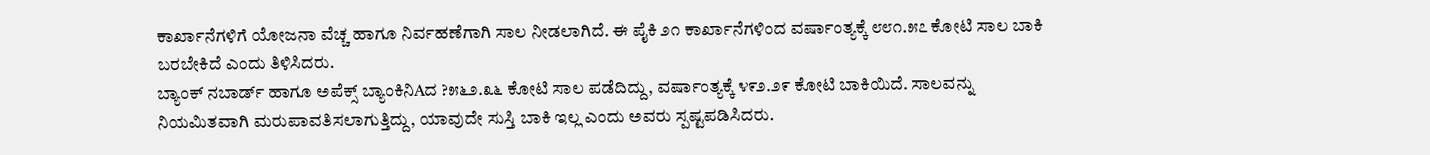ಕಾರ್ಖಾನೆಗಳಿಗೆ ಯೋಜನಾ ವೆಚ್ಚ ಹಾಗೂ ನಿರ್ವಹಣೆಗಾಗಿ ಸಾಲ ನೀಡಲಾಗಿದೆ. ಈ ಪೈಕಿ ೨೧ ಕಾರ್ಖಾನೆಗಳಿಂದ ವರ್ಷಾಂತ್ಯಕ್ಕೆ ೮೮೧.೫೭ ಕೋಟಿ ಸಾಲ ಬಾಕಿ ಬರಬೇಕಿದೆ ಎಂದು ತಿಳಿಸಿದರು.
ಬ್ಯಾಂಕ್ ನಬಾರ್ಡ್ ಹಾಗೂ ಅಪೆಕ್ಸ್ ಬ್ಯಾಂಕಿನಿAದ ?೫೬೨.೩೬ ಕೋಟಿ ಸಾಲ ಪಡೆದಿದ್ದು, ವರ್ಷಾಂತ್ಯಕ್ಕೆ ೪೯೨.೨೯ ಕೋಟಿ ಬಾಕಿಯಿದೆ. ಸಾಲವನ್ನು ನಿಯಮಿತವಾಗಿ ಮರುಪಾವತಿಸಲಾಗುತ್ತಿದ್ದು, ಯಾವುದೇ ಸುಸ್ತಿ ಬಾಕಿ ಇಲ್ಲ ಎಂದು ಅವರು ಸ್ಪಷ್ಟಪಡಿಸಿದರು.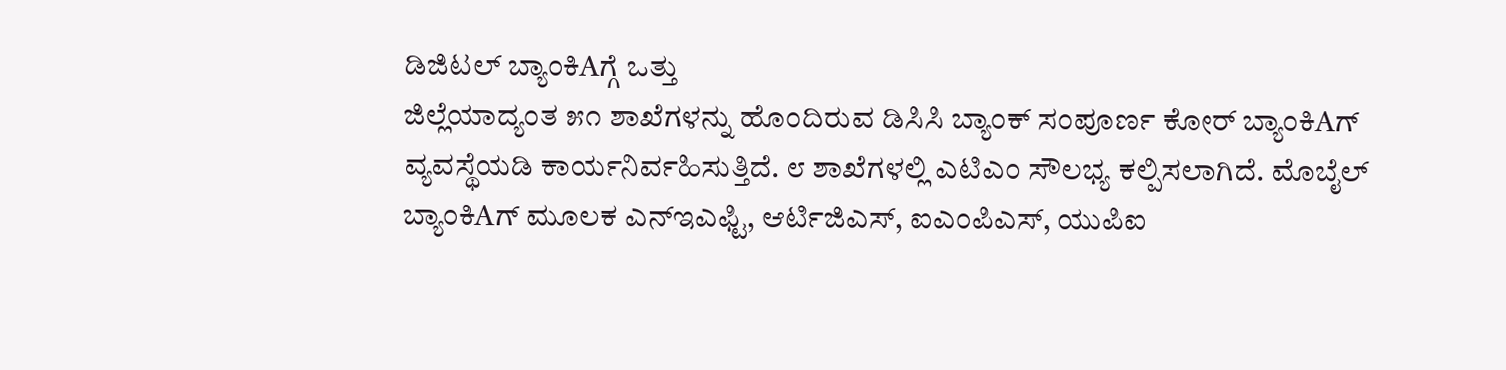ಡಿಜಿಟಲ್ ಬ್ಯಾಂಕಿAಗ್ಗೆ ಒತ್ತು
ಜಿಲ್ಲೆಯಾದ್ಯಂತ ೫೧ ಶಾಖೆಗಳನ್ನು ಹೊಂದಿರುವ ಡಿಸಿಸಿ ಬ್ಯಾಂಕ್ ಸಂಪೂರ್ಣ ಕೋರ್ ಬ್ಯಾಂಕಿAಗ್ ವ್ಯವಸ್ಥೆಯಡಿ ಕಾರ್ಯನಿರ್ವಹಿಸುತ್ತಿದೆ. ೮ ಶಾಖೆಗಳಲ್ಲಿ ಎಟಿಎಂ ಸೌಲಭ್ಯ ಕಲ್ಪಿಸಲಾಗಿದೆ. ಮೊಬೈಲ್ ಬ್ಯಾಂಕಿAಗ್ ಮೂಲಕ ಎನ್ಇಎಫ್ಟಿ, ಆರ್ಟಿಜಿಎಸ್, ಐಎಂಪಿಎಸ್, ಯುಪಿಐ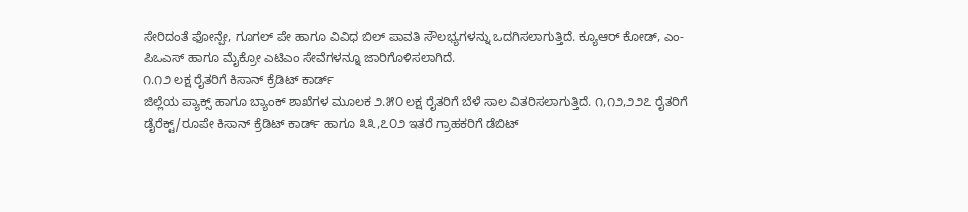ಸೇರಿದಂತೆ ಫೋನ್ಪೇ, ಗೂಗಲ್ ಪೇ ಹಾಗೂ ವಿವಿಧ ಬಿಲ್ ಪಾವತಿ ಸೌಲಭ್ಯಗಳನ್ನು ಒದಗಿಸಲಾಗುತ್ತಿದೆ. ಕ್ಯೂಆರ್ ಕೋಡ್, ಎಂ-ಪಿಒಎಸ್ ಹಾಗೂ ಮೈಕ್ರೋ ಎಟಿಎಂ ಸೇವೆಗಳನ್ನೂ ಜಾರಿಗೊಳಿಸಲಾಗಿದೆ.
೧.೧೨ ಲಕ್ಷ ರೈತರಿಗೆ ಕಿಸಾನ್ ಕ್ರೆಡಿಟ್ ಕಾರ್ಡ್
ಜಿಲ್ಲೆಯ ಪ್ಯಾಕ್ಸ್ ಹಾಗೂ ಬ್ಯಾಂಕ್ ಶಾಖೆಗಳ ಮೂಲಕ ೨.೫೦ ಲಕ್ಷ ರೈತರಿಗೆ ಬೆಳೆ ಸಾಲ ವಿತರಿಸಲಾಗುತ್ತಿದೆ. ೧,೧೨,೨೨೭ ರೈತರಿಗೆ ಡೈರೆಕ್ಟ್/ರೂಪೇ ಕಿಸಾನ್ ಕ್ರೆಡಿಟ್ ಕಾರ್ಡ್ ಹಾಗೂ ೩೩,೭೦೨ ಇತರೆ ಗ್ರಾಹಕರಿಗೆ ಡೆಬಿಟ್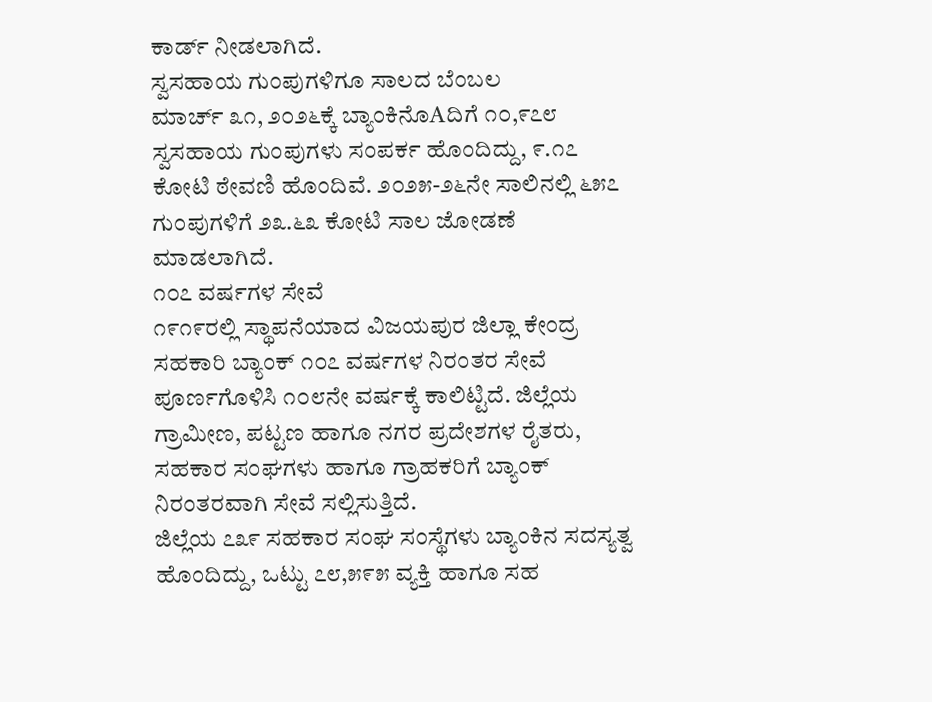ಕಾರ್ಡ್ ನೀಡಲಾಗಿದೆ.
ಸ್ವಸಹಾಯ ಗುಂಪುಗಳಿಗೂ ಸಾಲದ ಬೆಂಬಲ
ಮಾರ್ಚ್ ೩೧, ೨೦೨೬ಕ್ಕೆ ಬ್ಯಾಂಕಿನೊAದಿಗೆ ೧೦,೯೭೮ ಸ್ವಸಹಾಯ ಗುಂಪುಗಳು ಸಂಪರ್ಕ ಹೊಂದಿದ್ದು, ೯.೧೭ ಕೋಟಿ ಠೇವಣಿ ಹೊಂದಿವೆ. ೨೦೨೫-೨೬ನೇ ಸಾಲಿನಲ್ಲಿ ೬೫೭ ಗುಂಪುಗಳಿಗೆ ೨೩.೬೩ ಕೋಟಿ ಸಾಲ ಜೋಡಣೆ ಮಾಡಲಾಗಿದೆ.
೧೦೭ ವರ್ಷಗಳ ಸೇವೆ
೧೯೧೯ರಲ್ಲಿ ಸ್ಥಾಪನೆಯಾದ ವಿಜಯಪುರ ಜಿಲ್ಲಾ ಕೇಂದ್ರ ಸಹಕಾರಿ ಬ್ಯಾಂಕ್ ೧೦೭ ವರ್ಷಗಳ ನಿರಂತರ ಸೇವೆ ಪೂರ್ಣಗೊಳಿಸಿ ೧೦೮ನೇ ವರ್ಷಕ್ಕೆ ಕಾಲಿಟ್ಟಿದೆ. ಜಿಲ್ಲೆಯ ಗ್ರಾಮೀಣ, ಪಟ್ಟಣ ಹಾಗೂ ನಗರ ಪ್ರದೇಶಗಳ ರೈತರು, ಸಹಕಾರ ಸಂಘಗಳು ಹಾಗೂ ಗ್ರಾಹಕರಿಗೆ ಬ್ಯಾಂಕ್ ನಿರಂತರವಾಗಿ ಸೇವೆ ಸಲ್ಲಿಸುತ್ತಿದೆ.
ಜಿಲ್ಲೆಯ ೭೩೯ ಸಹಕಾರ ಸಂಘ ಸಂಸ್ಥೆಗಳು ಬ್ಯಾಂಕಿನ ಸದಸ್ಯತ್ವ ಹೊಂದಿದ್ದು, ಒಟ್ಟು ೭೮,೫೯೫ ವ್ಯಕ್ತಿ ಹಾಗೂ ಸಹ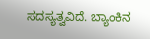ಸದಸ್ಯತ್ವವಿದೆ. ಬ್ಯಾಂಕಿನ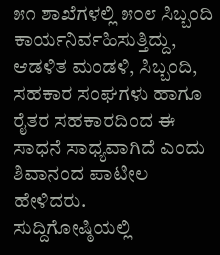೫೧ ಶಾಖೆಗಳಲ್ಲಿ ೫೦೮ ಸಿಬ್ಬಂದಿ ಕಾರ್ಯನಿರ್ವಹಿಸುತ್ತಿದ್ದು, ಆಡಳಿತ ಮಂಡಳಿ, ಸಿಬ್ಬಂದಿ, ಸಹಕಾರ ಸಂಘಗಳು ಹಾಗೂ ರೈತರ ಸಹಕಾರದಿಂದ ಈ ಸಾಧನೆ ಸಾಧ್ಯವಾಗಿದೆ ಎಂದು ಶಿವಾನಂದ ಪಾಟೀಲ ಹೇಳಿದರು.
ಸುದ್ದಿಗೋಷ್ಠಿಯಲ್ಲಿ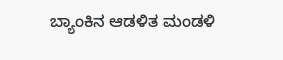ಬ್ಯಾಂಕಿನ ಆಡಳಿತ ಮಂಡಳಿ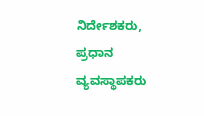ನಿರ್ದೇಶಕರು, ಪ್ರಧಾನ ವ್ಯವಸ್ಥಾಪಕರು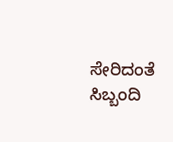ಸೇರಿದಂತೆ ಸಿಬ್ಬಂದಿ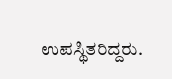ಉಪಸ್ಥಿತರಿದ್ದರು.